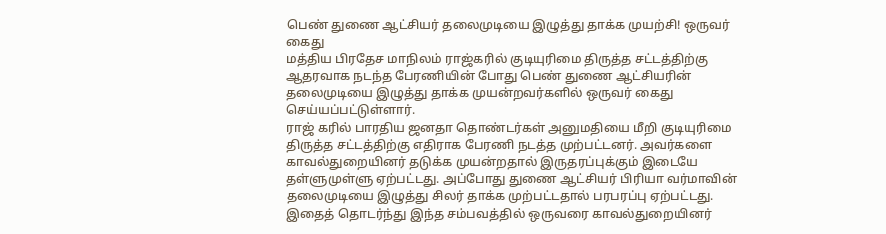பெண் துணை ஆட்சியர் தலைமுடியை இழுத்து தாக்க முயற்சி! ஒருவர் கைது
மத்திய பிரதேச மாநிலம் ராஜ்கரில் குடியுரிமை திருத்த சட்டத்திற்கு ஆதரவாக நடந்த பேரணியின் போது பெண் துணை ஆட்சியரின் தலைமுடியை இழுத்து தாக்க முயன்றவர்களில் ஒருவர் கைது செய்யப்பட்டுள்ளார்.
ராஜ் கரில் பாரதிய ஜனதா தொண்டர்கள் அனுமதியை மீறி குடியுரிமை திருத்த சட்டத்திற்கு எதிராக பேரணி நடத்த முற்பட்டனர். அவர்களை காவல்துறையினர் தடுக்க முயன்றதால் இருதரப்புக்கும் இடையே தள்ளுமுள்ளு ஏற்பட்டது. அப்போது துணை ஆட்சியர் பிரியா வர்மாவின் தலைமுடியை இழுத்து சிலர் தாக்க முற்பட்டதால் பரபரப்பு ஏற்பட்டது.
இதைத் தொடர்ந்து இந்த சம்பவத்தில் ஒருவரை காவல்துறையினர்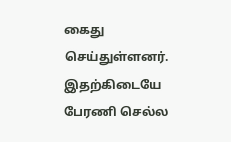கைது செய்துள்ளனர். இதற்கிடையே பேரணி செல்ல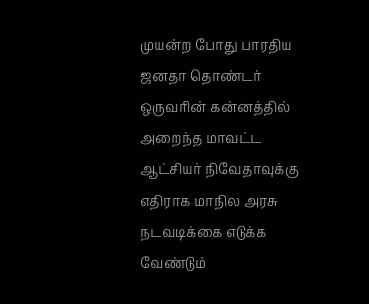முயன்ற போது பாரதிய ஜனதா தொண்டர் ஒருவரின் கன்னத்தில் அறைந்த மாவட்ட ஆட்சியர் நிவேதாவுக்கு எதிராக மாநில அரசு நடவடிக்கை எடுக்க வேண்டும்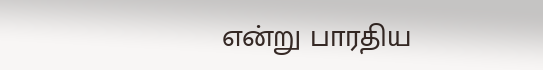என்று பாரதிய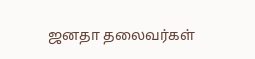ஜனதா தலைவர்கள்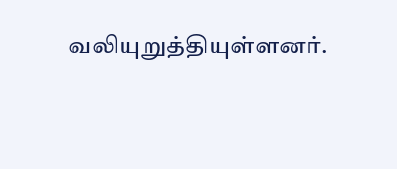வலியுறுத்தியுள்ளனர்.